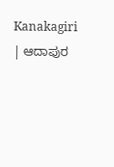Kanakagiri | ಆದಾಪುರ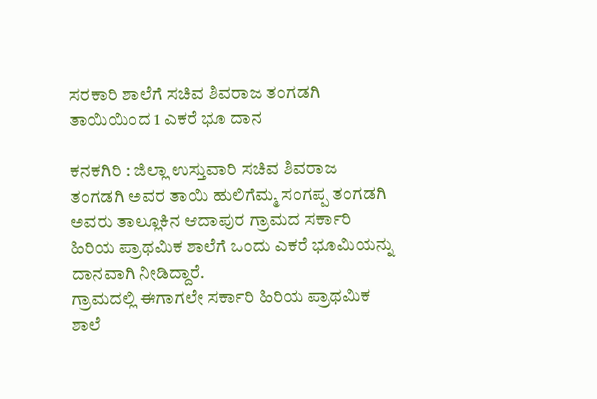ಸರಕಾರಿ ಶಾಲೆಗೆ ಸಚಿವ ಶಿವರಾಜ ತಂಗಡಗಿ ತಾಯಿಯಿಂದ 1 ಎಕರೆ ಭೂ ದಾನ

ಕನಕಗಿರಿ : ಜಿಲ್ಲಾ ಉಸ್ತುವಾರಿ ಸಚಿವ ಶಿವರಾಜ ತಂಗಡಗಿ ಅವರ ತಾಯಿ ಹುಲಿಗೆಮ್ಮ ಸಂಗಪ್ಪ ತಂಗಡಗಿ ಅವರು ತಾಲ್ಲೂಕಿನ ಆದಾಪುರ ಗ್ರಾಮದ ಸರ್ಕಾರಿ ಹಿರಿಯ ಪ್ರಾಥಮಿಕ ಶಾಲೆಗೆ ಒಂದು ಎಕರೆ ಭೂಮಿಯನ್ನು ದಾನವಾಗಿ ನೀಡಿದ್ದಾರೆ.
ಗ್ರಾಮದಲ್ಲಿ ಈಗಾಗಲೇ ಸರ್ಕಾರಿ ಹಿರಿಯ ಪ್ರಾಥಮಿಕ ಶಾಲೆ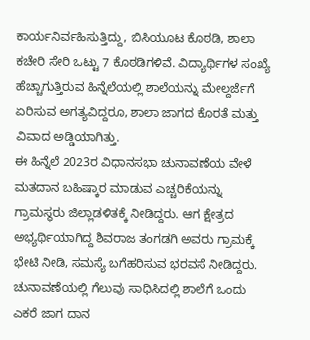ಕಾರ್ಯನಿರ್ವಹಿಸುತ್ತಿದ್ದು, ಬಿಸಿಯೂಟ ಕೊಠಡಿ, ಶಾಲಾ ಕಚೇರಿ ಸೇರಿ ಒಟ್ಟು 7 ಕೊಠಡಿಗಳಿವೆ. ವಿದ್ಯಾರ್ಥಿಗಳ ಸಂಖ್ಯೆ ಹೆಚ್ಚಾಗುತ್ತಿರುವ ಹಿನ್ನೆಲೆಯಲ್ಲಿ ಶಾಲೆಯನ್ನು ಮೇಲ್ದರ್ಜೆಗೆ ಏರಿಸುವ ಅಗತ್ಯವಿದ್ದರೂ, ಶಾಲಾ ಜಾಗದ ಕೊರತೆ ಮತ್ತು ವಿವಾದ ಅಡ್ಡಿಯಾಗಿತ್ತು.
ಈ ಹಿನ್ನೆಲೆ 2023ರ ವಿಧಾನಸಭಾ ಚುನಾವಣೆಯ ವೇಳೆ ಮತದಾನ ಬಹಿಷ್ಕಾರ ಮಾಡುವ ಎಚ್ಚರಿಕೆಯನ್ನು ಗ್ರಾಮಸ್ಥರು ಜಿಲ್ಲಾಡಳಿತಕ್ಕೆ ನೀಡಿದ್ದರು. ಆಗ ಕ್ಷೇತ್ರದ ಅಭ್ಯರ್ಥಿಯಾಗಿದ್ದ ಶಿವರಾಜ ತಂಗಡಗಿ ಅವರು ಗ್ರಾಮಕ್ಕೆ ಭೇಟಿ ನೀಡಿ, ಸಮಸ್ಯೆ ಬಗೆಹರಿಸುವ ಭರವಸೆ ನೀಡಿದ್ದರು. ಚುನಾವಣೆಯಲ್ಲಿ ಗೆಲುವು ಸಾಧಿಸಿದಲ್ಲಿ ಶಾಲೆಗೆ ಒಂದು ಎಕರೆ ಜಾಗ ದಾನ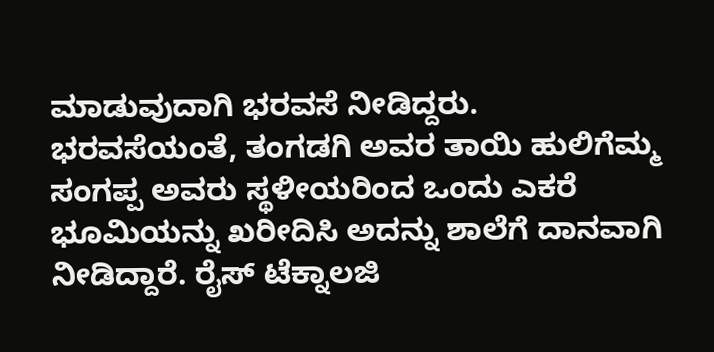ಮಾಡುವುದಾಗಿ ಭರವಸೆ ನೀಡಿದ್ದರು.
ಭರವಸೆಯಂತೆ, ತಂಗಡಗಿ ಅವರ ತಾಯಿ ಹುಲಿಗೆಮ್ಮ ಸಂಗಪ್ಪ ಅವರು ಸ್ಥಳೀಯರಿಂದ ಒಂದು ಎಕರೆ ಭೂಮಿಯನ್ನು ಖರೀದಿಸಿ ಅದನ್ನು ಶಾಲೆಗೆ ದಾನವಾಗಿ ನೀಡಿದ್ದಾರೆ. ರೈಸ್ ಟೆಕ್ನಾಲಜಿ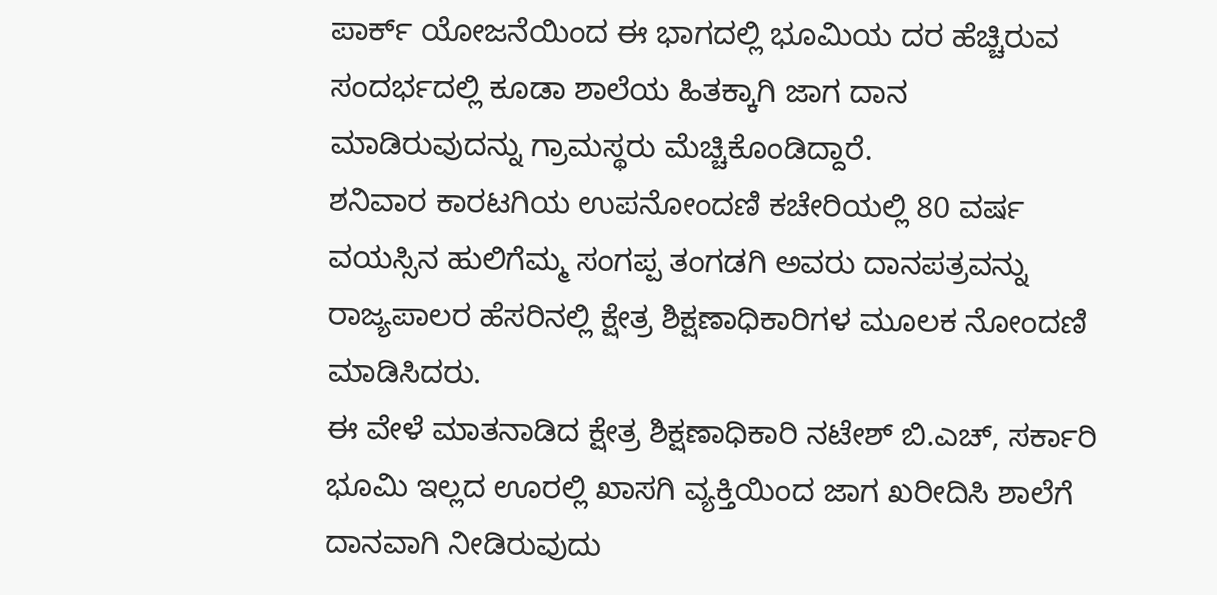ಪಾರ್ಕ್ ಯೋಜನೆಯಿಂದ ಈ ಭಾಗದಲ್ಲಿ ಭೂಮಿಯ ದರ ಹೆಚ್ಚಿರುವ ಸಂದರ್ಭದಲ್ಲಿ ಕೂಡಾ ಶಾಲೆಯ ಹಿತಕ್ಕಾಗಿ ಜಾಗ ದಾನ ಮಾಡಿರುವುದನ್ನು ಗ್ರಾಮಸ್ಥರು ಮೆಚ್ಚಿಕೊಂಡಿದ್ದಾರೆ.
ಶನಿವಾರ ಕಾರಟಗಿಯ ಉಪನೋಂದಣಿ ಕಚೇರಿಯಲ್ಲಿ 80 ವರ್ಷ ವಯಸ್ಸಿನ ಹುಲಿಗೆಮ್ಮ ಸಂಗಪ್ಪ ತಂಗಡಗಿ ಅವರು ದಾನಪತ್ರವನ್ನು ರಾಜ್ಯಪಾಲರ ಹೆಸರಿನಲ್ಲಿ ಕ್ಷೇತ್ರ ಶಿಕ್ಷಣಾಧಿಕಾರಿಗಳ ಮೂಲಕ ನೋಂದಣಿ ಮಾಡಿಸಿದರು.
ಈ ವೇಳೆ ಮಾತನಾಡಿದ ಕ್ಷೇತ್ರ ಶಿಕ್ಷಣಾಧಿಕಾರಿ ನಟೇಶ್ ಬಿ.ಎಚ್, ಸರ್ಕಾರಿ ಭೂಮಿ ಇಲ್ಲದ ಊರಲ್ಲಿ ಖಾಸಗಿ ವ್ಯಕ್ತಿಯಿಂದ ಜಾಗ ಖರೀದಿಸಿ ಶಾಲೆಗೆ ದಾನವಾಗಿ ನೀಡಿರುವುದು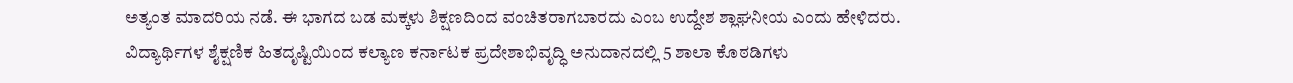ಅತ್ಯಂತ ಮಾದರಿಯ ನಡೆ. ಈ ಭಾಗದ ಬಡ ಮಕ್ಕಳು ಶಿಕ್ಷಣದಿಂದ ವಂಚಿತರಾಗಬಾರದು ಎಂಬ ಉದ್ದೇಶ ಶ್ಲಾಘನೀಯ ಎಂದು ಹೇಳಿದರು.
ವಿದ್ಯಾರ್ಥಿಗಳ ಶೈಕ್ಷಣಿಕ ಹಿತದೃಷ್ಟಿಯಿಂದ ಕಲ್ಯಾಣ ಕರ್ನಾಟಕ ಪ್ರದೇಶಾಭಿವೃದ್ಧಿ ಅನುದಾನದಲ್ಲಿ 5 ಶಾಲಾ ಕೊಠಡಿಗಳು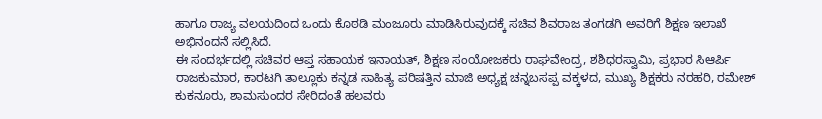ಹಾಗೂ ರಾಜ್ಯ ವಲಯದಿಂದ ಒಂದು ಕೊಠಡಿ ಮಂಜೂರು ಮಾಡಿಸಿರುವುದಕ್ಕೆ ಸಚಿವ ಶಿವರಾಜ ತಂಗಡಗಿ ಅವರಿಗೆ ಶಿಕ್ಷಣ ಇಲಾಖೆ ಅಭಿನಂದನೆ ಸಲ್ಲಿಸಿದೆ.
ಈ ಸಂದರ್ಭದಲ್ಲಿ ಸಚಿವರ ಆಪ್ತ ಸಹಾಯಕ ಇನಾಯತ್, ಶಿಕ್ಷಣ ಸಂಯೋಜಕರು ರಾಘವೇಂದ್ರ, ಶಶಿಧರಸ್ವಾಮಿ, ಪ್ರಭಾರ ಸಿಆರ್ಪಿ ರಾಜಕುಮಾರ, ಕಾರಟಗಿ ತಾಲ್ಲೂಕು ಕನ್ನಡ ಸಾಹಿತ್ಯ ಪರಿಷತ್ತಿನ ಮಾಜಿ ಅಧ್ಯಕ್ಷ ಚನ್ನಬಸಪ್ಪ ವಕ್ಕಳದ, ಮುಖ್ಯ ಶಿಕ್ಷಕರು ನರಹರಿ, ರಮೇಶ್ ಕುಕನೂರು, ಶಾಮಸುಂದರ ಸೇರಿದಂತೆ ಹಲವರು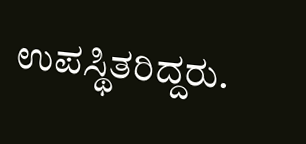ಉಪಸ್ಥಿತರಿದ್ದರು.